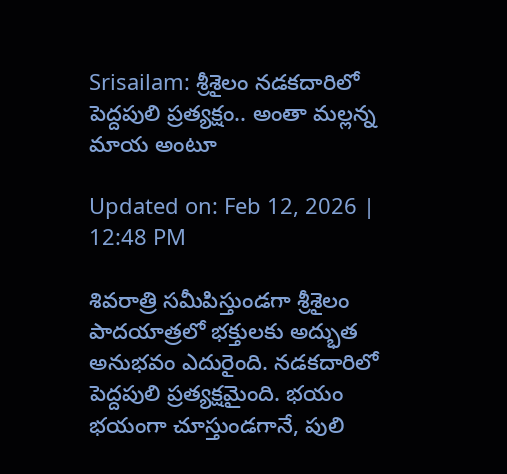Srisailam: శ్రీశైలం నడకదారిలో పెద్దపులి ప్రత్యక్షం.. అంతా మల్లన్న మాయ అంటూ

Updated on: Feb 12, 2026 | 12:48 PM

శివరాత్రి సమీపిస్తుండగా శ్రీశైలం పాదయాత్రలో భక్తులకు అద్భుత అనుభవం ఎదురైంది. నడకదారిలో పెద్దపులి ప్రత్యక్షమైంది. భయం భయంగా చూస్తుండగానే, పులి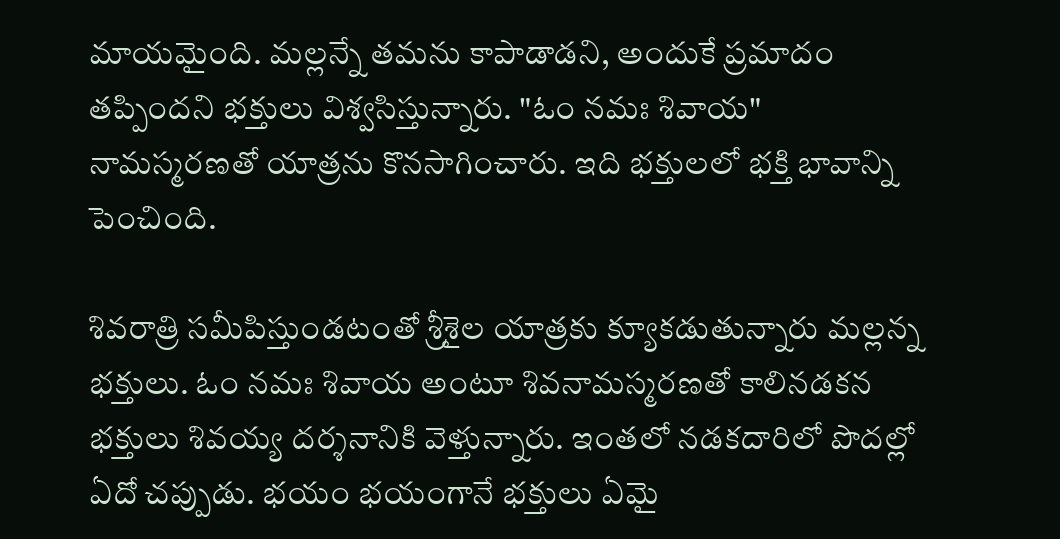మాయమైంది. మల్లన్నే తమను కాపాడాడని, అందుకే ప్రమాదం తప్పిందని భక్తులు విశ్వసిస్తున్నారు. "ఓం నమః శివాయ" నామస్మరణతో యాత్రను కొనసాగించారు. ఇది భక్తులలో భక్తి భావాన్ని పెంచింది.

శివరాత్రి సమీపిస్తుండటంతో శ్రీశైల యాత్రకు క్యూకడుతున్నారు మల్లన్న భక్తులు. ఓం నమః శివాయ అంటూ శివనామస్మరణతో కాలినడకన భక్తులు శివయ్య దర్శనానికి వెళ్తున్నారు. ఇంతలో నడకదారిలో పొదల్లో ఏదో చప్పుడు. భయం భయంగానే భక్తులు ఏమై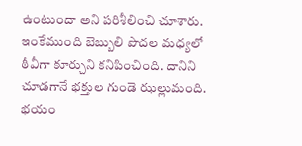ఉంటుందా అని పరిశీలించి చూశారు. ఇంకేముంది బెబ్బులి పొదల మధ్యలో ఠీవీగా కూర్చుని కనిపించింది. దానిని చూడగానే భక్తుల గుండె ఝల్లుమంది. భయం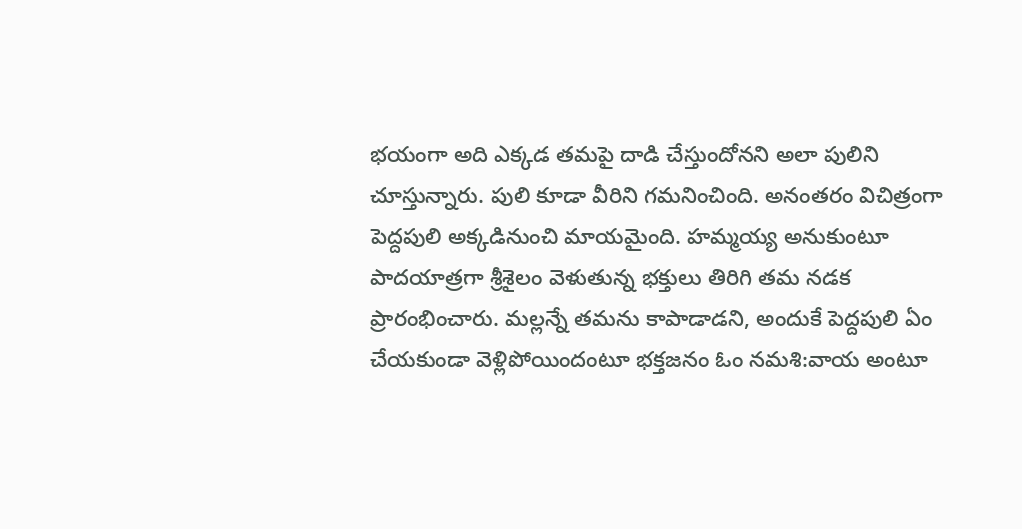భయంగా అది ఎక్కడ తమపై దాడి చేస్తుందోనని అలా పులిని చూస్తున్నారు. పులి కూడా వీరిని గమనించింది. అనంతరం విచిత్రంగా పెద్దపులి అక్కడినుంచి మాయమైంది. హమ్మయ్య అనుకుంటూ పాదయాత్రగా శ్రీశైలం వెళుతున్న భక్తులు తిరిగి తమ నడక ప్రారంభించారు. మల్లన్నే తమను కాపాడాడని, అందుకే పెద్దపులి ఏం చేయకుండా వెళ్లిపోయిందంటూ భక్తజనం ఓం నమశి:వాయ అంటూ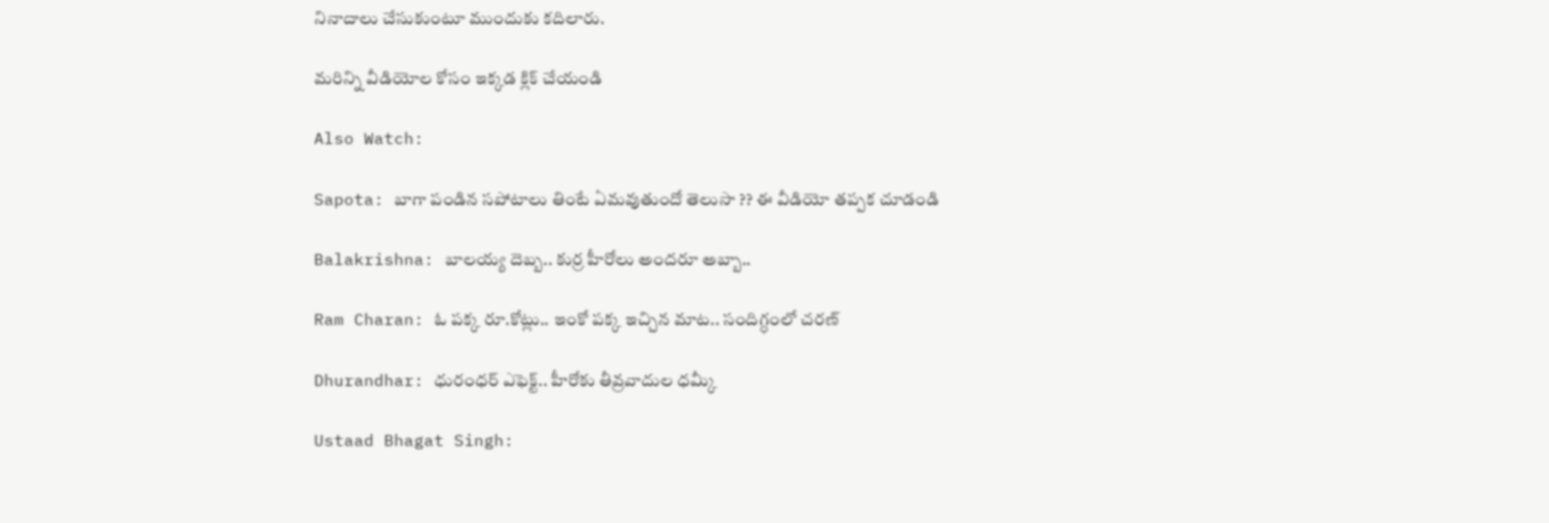నినాదాలు చేసుకుంటూ ముందుకు కదిలారు.

మరిన్ని వీడియోల కోసం ఇక్కడ క్లిక్ చేయండి

Also Watch:

Sapota: బాగా పండిన సపోటాలు తింటే ఏమవుతుందో తెలుసా ?? ఈ వీడియో తప్పక చూడండి

Balakrishna: బాలయ్య దెబ్బ.. కుర్ర హీరోలు అందరూ అబ్బా..

Ram Charan: ఓ పక్క రూ.కోట్లు.. ఇంకో పక్క ఇచ్చిన మాట.. సందిగ్ధంలో చరణ్

Dhurandhar: ధురంధర్ ఎఫెక్ట్‌.. హీరోకు తీవ్రవాదుల ధమ్కీ

Ustaad Bhagat Singh: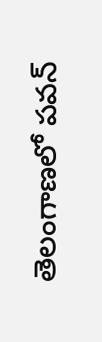తెలంగాణలో పవన్‌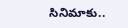సినిమాకు..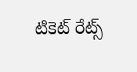టికెట్ రేట్స్‌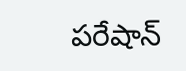పరేషాన్